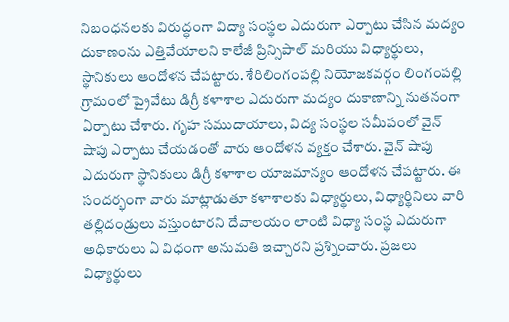నిబంధనలకు విరుద్ధంగా విద్యా సంస్థల ఎదురుగా ఎర్పాటు చేసిన మద్యం దుకాణంను ఎత్తివేయాలని కాలేజీ ప్రిన్సిపాల్ మరియు విధ్యార్థులు, స్థానికులు ఆందోళన చేపట్టారు. శేరిలింగంపల్లి నియోజకవర్గం లింగంపల్లి గ్రామంలో ప్రైవేటు డిగ్రీ కళాశాల ఎదురుగా మద్యం దుకాణాన్ని నుతనంగా ఏర్పాటు చేశారు. గృహ సముదాయాలు, విద్య సంస్థల సమీపంలో వైన్ షాపు ఎర్పాటు చేయడంతో వారు ఆందోళన వ్యక్తం చేశారు. వైన్ షాపు ఎదురుగా స్థానికులు డిగ్రీ కళాశాల యాజమాన్యం ఆందోళన చేపట్టారు. ఈ సందర్భంగా వారు మాట్లాడుతూ కళాశాలకు విధ్యార్థులు, విధ్యార్థినిలు వారి తల్లిదండ్రులు వస్తుంటారని దేవాలయం లాంటి విధ్యా సంస్థ ఎదురుగా అధికారులు ఏ విధంగా అనుమతి ఇచ్చారని ప్రశ్నించారు. ప్రజలు విధ్యార్థులు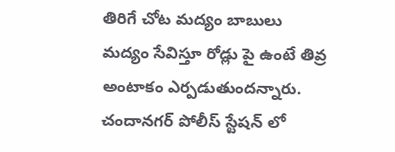తిరిగే చోట మద్యం బాబులు మద్యం సేవిస్తూ రోడ్లు పై ఉంటే తివ్ర అంటాకం ఎర్పడుతుందన్నారు. చందానగర్ పోలీస్ స్టేషన్ లో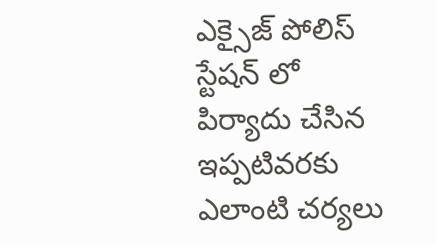ఎక్సైజ్ పోలిస్ స్టేషన్ లో పిర్యాదు చేసిన ఇప్పటివరకు ఎలాంటి చర్యలు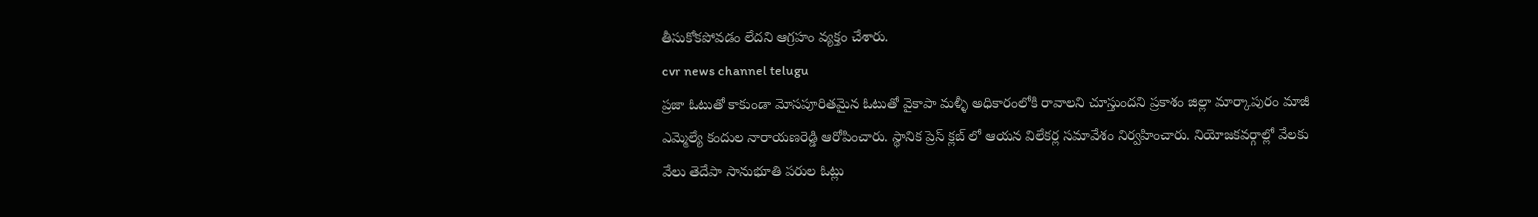తీసుకోకపోవడం లేదని ఆగ్రహం వ్యక్తం చేశారు.
cvr news channel telugu
ప్రజా ఓటుతో కాకుండా మోసపూరితమైన ఓటుతో వైకాపా మళ్ళీ అధికారంలోకి రావాలని చూస్తుందని ప్రకాశం జిల్లా మార్కాపురం మాజీ ఎమ్మెల్యే కందుల నారాయణరెడ్డి ఆరోపించారు. స్థానిక ప్రెస్ క్లబ్ లో ఆయన విలేకర్ల సమావేశం నిర్వహించారు. నియోజకవర్గాల్లో వేలకు వేలు తెదేపా సానుభూతి పరుల ఓట్లు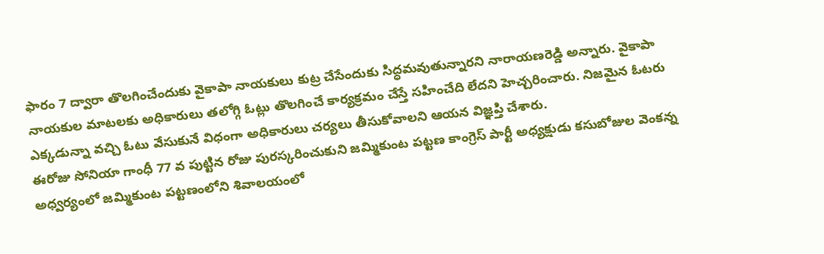ఫారం 7 ద్వారా తొలగించేందుకు వైకాపా నాయకులు కుట్ర చేసేందుకు సిద్ధమవుతున్నారని నారాయణరెడ్డి అన్నారు. వైకాపా నాయకుల మాటలకు అధికారులు తలోగ్గి ఓట్లు తొలగించే కార్యక్రమం చేస్తే సహించేది లేదని హెచ్చరించారు. నిజమైన ఓటరు ఎక్కడున్నా వచ్చి ఓటు వేసుకునే విధంగా అధికారులు చర్యలు తీసుకోవాలని ఆయన విజ్ఞప్తి చేశారు.
ఈరోజు సోనియా గాంధీ 77 వ పుట్టిన రోజు పురస్కరించుకుని జమ్మికుంట పట్టణ కాంగ్రెస్ పార్టీ అధ్యక్షుడు కసుబోజుల వెంకన్న అధ్వర్యంలో జమ్మికుంట పట్టణంలోని శివాలయంలో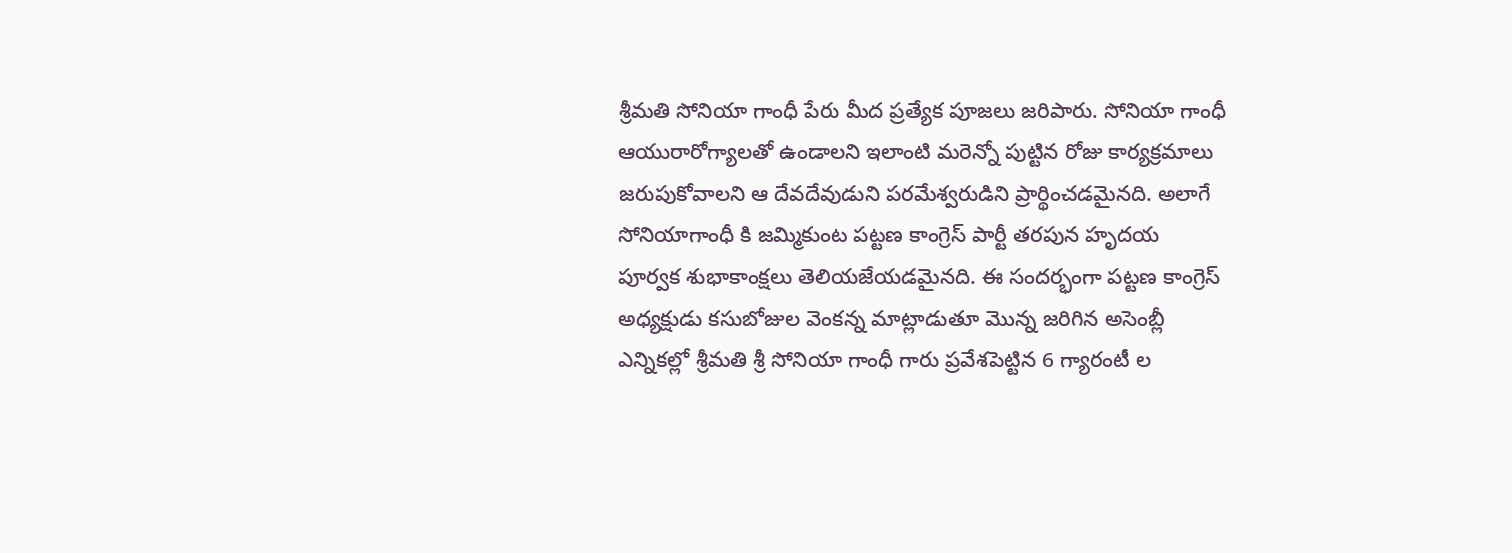శ్రీమతి సోనియా గాంధీ పేరు మీద ప్రత్యేక పూజలు జరిపారు. సోనియా గాంధీ ఆయురారోగ్యాలతో ఉండాలని ఇలాంటి మరెన్నో పుట్టిన రోజు కార్యక్రమాలు జరుపుకోవాలని ఆ దేవదేవుడుని పరమేశ్వరుడిని ప్రార్థించడమైనది. అలాగే సోనియాగాంధీ కి జమ్మికుంట పట్టణ కాంగ్రెస్ పార్టీ తరపున హృదయ పూర్వక శుభాకాంక్షలు తెలియజేయడమైనది. ఈ సందర్భంగా పట్టణ కాంగ్రెస్ అధ్యక్షుడు కసుబోజుల వెంకన్న మాట్లాడుతూ మొన్న జరిగిన అసెంబ్లీ ఎన్నికల్లో శ్రీమతి శ్రీ సోనియా గాంధీ గారు ప్రవేశపెట్టిన 6 గ్యారంటీ ల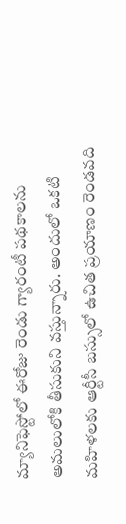మ్యానిఫెస్టోలో ఈరోజు రెండు గ్యారంటీ పథకాలను అమలులోకి తీసుకుని వస్తున్నారు. అందులో ఒకటి మహిళలకు ఆర్టీసీ బస్సులో ఉచిత ప్రయాణం రెండవది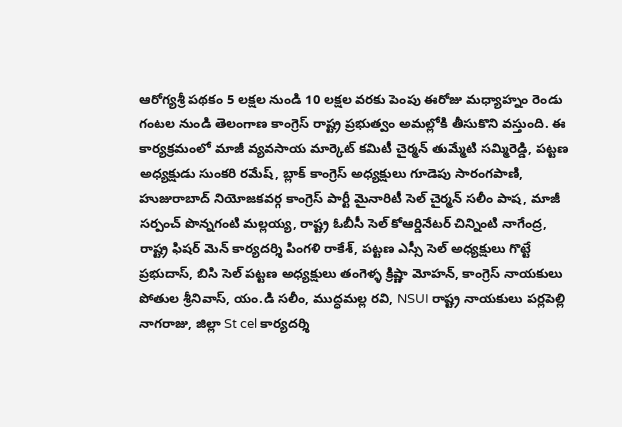ఆరోగ్యశ్రీ పథకం 5 లక్షల నుండి 10 లక్షల వరకు పెంపు ఈరోజు మధ్యాహ్నం రెండు గంటల నుండి తెలంగాణ కాంగ్రెస్ రాష్ట్ర ప్రభుత్వం అమల్లోకి తీసుకొని వస్తుంది. ఈ కార్యక్రమంలో మాజీ వ్యవసాయ మార్కెట్ కమిటీ చైర్మన్ తుమ్మేటి సమ్మిరెడ్డి, పట్టణ అధ్యక్షుడు సుంకరి రమేష్, బ్లాక్ కాంగ్రెస్ అధ్యక్షులు గూడెపు సారంగపాణి, హుజురాబాద్ నియోజకవర్గ కాంగ్రెస్ పార్టీ మైనారిటీ సెల్ చైర్మన్ సలీం పాష, మాజీ సర్పంచ్ పొన్నగంటి మల్లయ్య, రాష్ట్ర ఓబీసీ సెల్ కోఆర్డినేటర్ చిన్నింటి నాగేంద్ర, రాష్ట్ర ఫిషర్ మెన్ కార్యదర్శి పింగళి రాకేశ్, పట్టణ ఎస్సీ సెల్ అధ్యక్షులు గొట్టే ప్రభుదాస్, బిసి సెల్ పట్టణ అధ్యక్షులు తంగెళ్ళ క్రిష్ణా మోహన్, కాంగ్రెస్ నాయకులు పోతుల శ్రీనివాస్, యం.డి సలీం, ముద్ధమల్ల రవి, NSUI రాష్ట్ర నాయకులు పర్లపెల్లి నాగరాజు, జిల్లా St cel కార్యదర్శి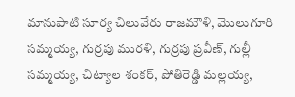మానుపాటి సూర్య చిలువేరు రాజమౌళి, మొలుగూరి సమ్మయ్య, గుర్రపు మురళి, గుర్రపు ప్రవీణ్, గుల్లీ సమ్మయ్య, చిట్యాల శంకర్, పోతిరెడ్డి మల్లయ్య,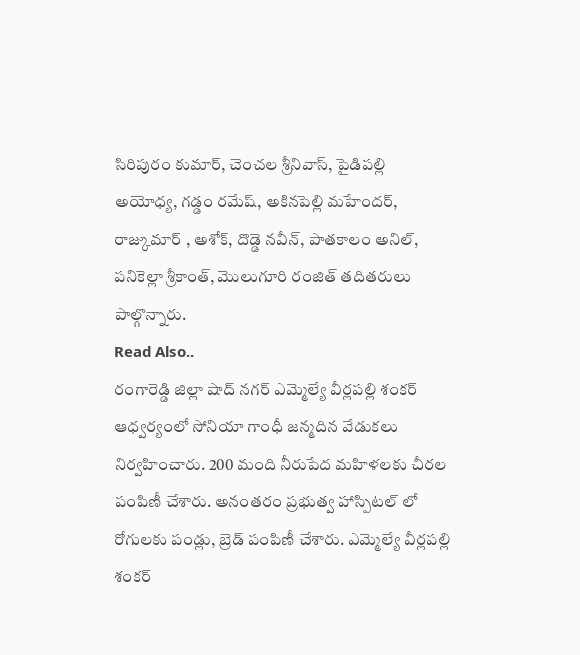సిరిపురం కుమార్, చెంచల శ్రీనివాస్, పైడిపల్లి అయోధ్య, గడ్డం రమేష్, అకినపెల్లి మహేందర్, రాజ్కుమార్ , అశోక్, దొడ్డె నవీన్, పాతకాలం అనిల్, పనికెల్లా శ్రీకాంత్, మొలుగూరి రంజిత్ తదితరులు పాల్గొన్నారు.
Read Also..
రంగారెడ్డి జిల్లా షాద్ నగర్ ఎమ్మెల్యే వీర్లపల్లి శంకర్ ఆధ్వర్యంలో సోనియా గాంధీ జన్మదిన వేడుకలు నిర్వహించారు. 200 మంది నీరుపేద మహిళలకు చీరల పంపిణీ చేశారు. అనంతరం ప్రభుత్వ హాస్పిటల్ లో రోగులకు పండ్లు, బ్రెడ్ పంపిణీ చేశారు. ఎమ్మెల్యే వీర్లపల్లి శంకర్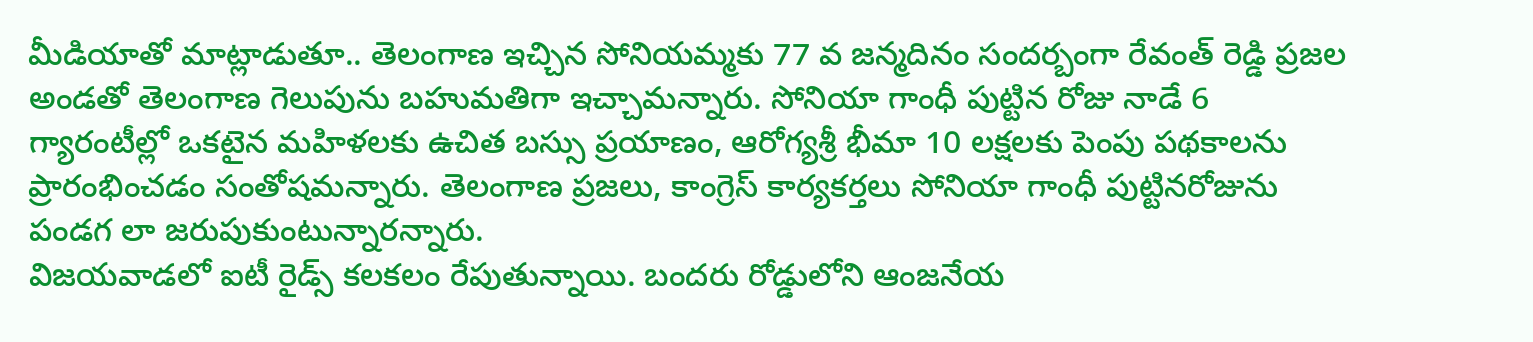మీడియాతో మాట్లాడుతూ.. తెలంగాణ ఇచ్చిన సోనియమ్మకు 77 వ జన్మదినం సందర్బంగా రేవంత్ రెడ్డి ప్రజల అండతో తెలంగాణ గెలుపును బహుమతిగా ఇచ్చామన్నారు. సోనియా గాంధీ పుట్టిన రోజు నాడే 6 గ్యారంటీల్లో ఒకటైన మహిళలకు ఉచిత బస్సు ప్రయాణం, ఆరోగ్యశ్రీ భీమా 10 లక్షలకు పెంపు పథకాలను ప్రారంభించడం సంతోషమన్నారు. తెలంగాణ ప్రజలు, కాంగ్రెస్ కార్యకర్తలు సోనియా గాంధీ పుట్టినరోజును పండగ లా జరుపుకుంటున్నారన్నారు.
విజయవాడలో ఐటీ రైడ్స్ కలకలం రేపుతున్నాయి. బందరు రోడ్డులోని ఆంజనేయ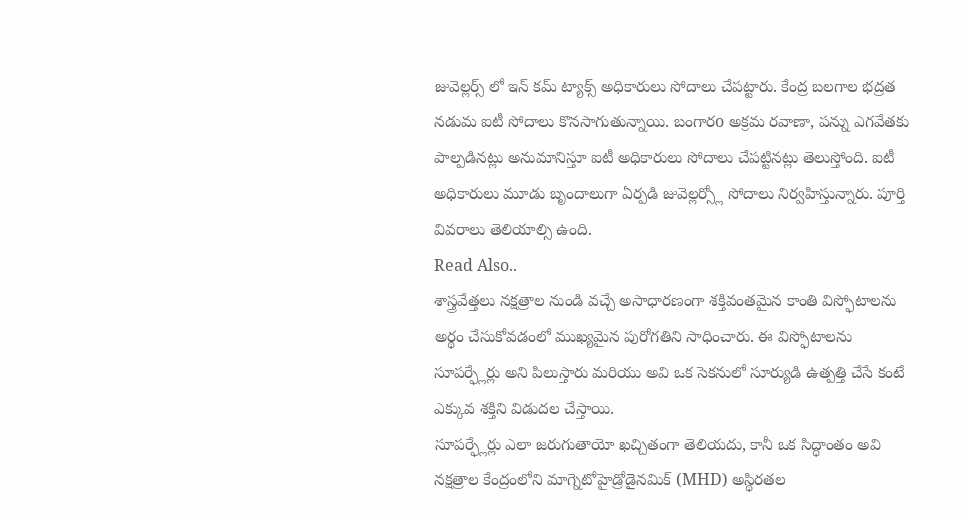జువెల్లర్స్ లో ఇన్ కమ్ ట్యాక్స్ అధికారులు సోదాలు చేపట్టారు. కేంద్ర బలగాల భద్రత నడుమ ఐటీ సోదాలు కొనసాగుతున్నాయి. బంగారo అక్రమ రవాణా, పన్ను ఎగవేతకు పాల్పడినట్లు అనుమానిస్తూ ఐటీ అధికారులు సోదాలు చేపట్టినట్లు తెలుస్తోంది. ఐటీ అధికారులు మూడు బృందాలుగా ఏర్పడి జువెల్లర్స్లో సోదాలు నిర్వహిస్తున్నారు. పూర్తి వివరాలు తెలియాల్సి ఉంది.
Read Also..
శాస్త్రవేత్తలు నక్షత్రాల నుండి వచ్చే అసాధారణంగా శక్తివంతమైన కాంతి విస్ఫోటాలను అర్థం చేసుకోవడంలో ముఖ్యమైన పురోగతిని సాధించారు. ఈ విస్ఫోటాలను సూపర్ఫ్లేర్లు అని పిలుస్తారు మరియు అవి ఒక సెకనులో సూర్యుడి ఉత్పత్తి చేసే కంటే ఎక్కువ శక్తిని విడుదల చేస్తాయి.
సూపర్ఫ్లేర్లు ఎలా జరుగుతాయో ఖచ్చితంగా తెలియదు, కానీ ఒక సిద్ధాంతం అవి నక్షత్రాల కేంద్రంలోని మాగ్నెటోహైడ్రోడైనమిక్ (MHD) అస్థిరతల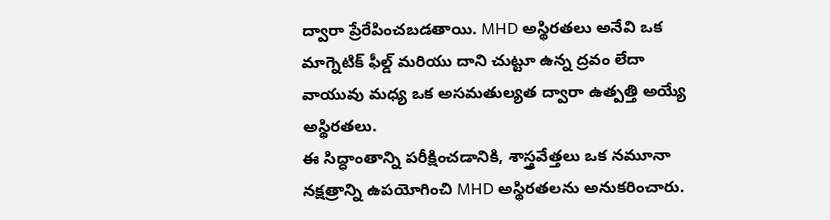ద్వారా ప్రేరేపించబడతాయి. MHD అస్థిరతలు అనేవి ఒక మాగ్నెటిక్ ఫీల్డ్ మరియు దాని చుట్టూ ఉన్న ద్రవం లేదా వాయువు మధ్య ఒక అసమతుల్యత ద్వారా ఉత్పత్తి అయ్యే అస్థిరతలు.
ఈ సిద్ధాంతాన్ని పరీక్షించడానికి, శాస్త్రవేత్తలు ఒక నమూనా నక్షత్రాన్ని ఉపయోగించి MHD అస్థిరతలను అనుకరించారు.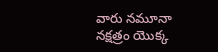వారు నమూనా నక్షత్రం యొక్క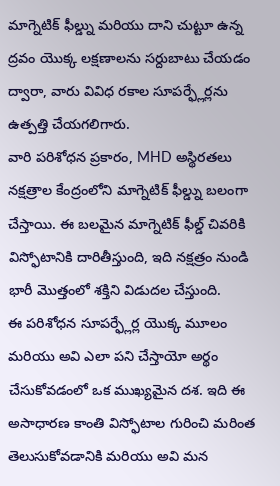మాగ్నెటిక్ ఫీల్డ్ను మరియు దాని చుట్టూ ఉన్న ద్రవం యొక్క లక్షణాలను సర్దుబాటు చేయడం ద్వారా, వారు వివిధ రకాల సూపర్ఫ్లేర్లను ఉత్పత్తి చేయగలిగారు.
వారి పరిశోధన ప్రకారం, MHD అస్థిరతలు నక్షత్రాల కేంద్రంలోని మాగ్నెటిక్ ఫీల్డ్ను బలంగా చేస్తాయి. ఈ బలమైన మాగ్నెటిక్ ఫీల్డ్ చివరికి విస్ఫోటానికి దారితీస్తుంది, ఇది నక్షత్రం నుండి భారీ మొత్తంలో శక్తిని విడుదల చేస్తుంది.
ఈ పరిశోధన సూపర్ఫ్లేర్ల యొక్క మూలం మరియు అవి ఎలా పని చేస్తాయో అర్థం చేసుకోవడంలో ఒక ముఖ్యమైన దశ. ఇది ఈ అసాధారణ కాంతి విస్ఫోటాల గురించి మరింత తెలుసుకోవడానికి మరియు అవి మన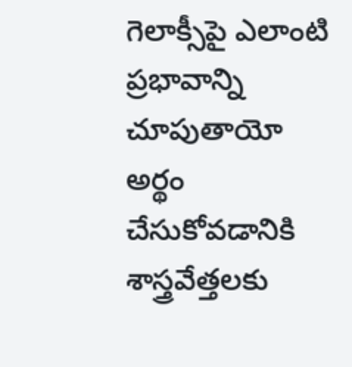గెలాక్సీపై ఎలాంటి ప్రభావాన్ని చూపుతాయో అర్థం చేసుకోవడానికి శాస్త్రవేత్తలకు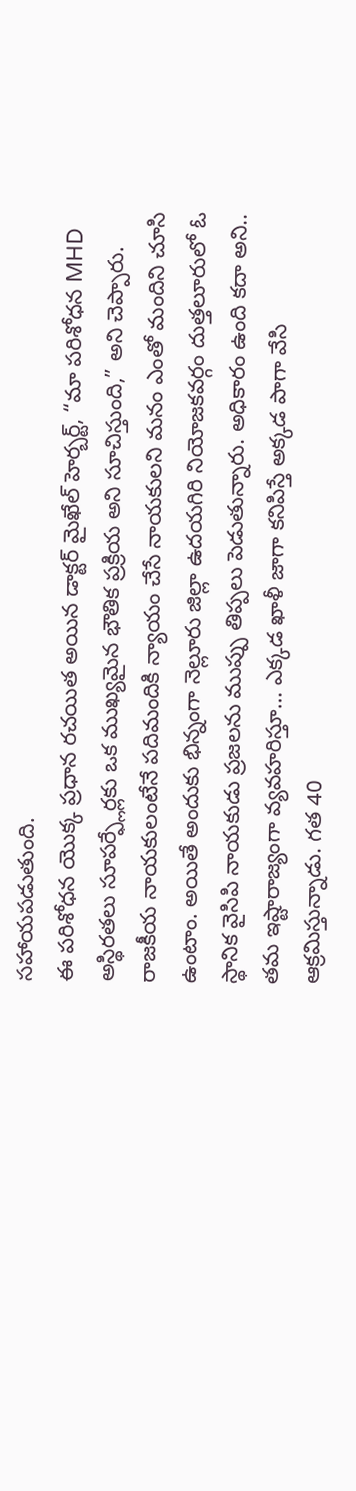సహాయపడుతుంది.
ఈ పరిశోధన యొక్క ప్రధాన రచయిత అయిన డాక్టర్ మైఖేల్ హెర్బర్ట్, “మా పరిశోధన MHD అస్థిరతలు సూపర్ఫ్లేర్లకు ఒక ముఖ్యమైన భౌతిక ప్రక్రియ అని సూచిస్తుంది,” అని చెప్పారు.
రాజకీయ నాయకులంటేనే పదిమందికి న్యాయం చేసే నాయకులని మనం ఎంతో మందిని చూసి ఉంటాం. అయితే అందుకు భిన్నంగా నెల్లూరు జిల్లా ఉదయగిరి నియోజకవర్గం దుత్తలూరులో ఓ స్థానిక వైసిపి నాయకుడు ప్రజలను ముప్పు తిప్పలు పెడుతున్నారు. అధికారం ఉంది కదా అని.. తమ ఇష్టారాజ్యంగా వ్యవహరిస్తూ… ఎక్కడ ఖాళీ జాగా కనిపిస్తే అక్కడ పాగా వేసి ఆక్రమిస్తున్నాడు. గత 40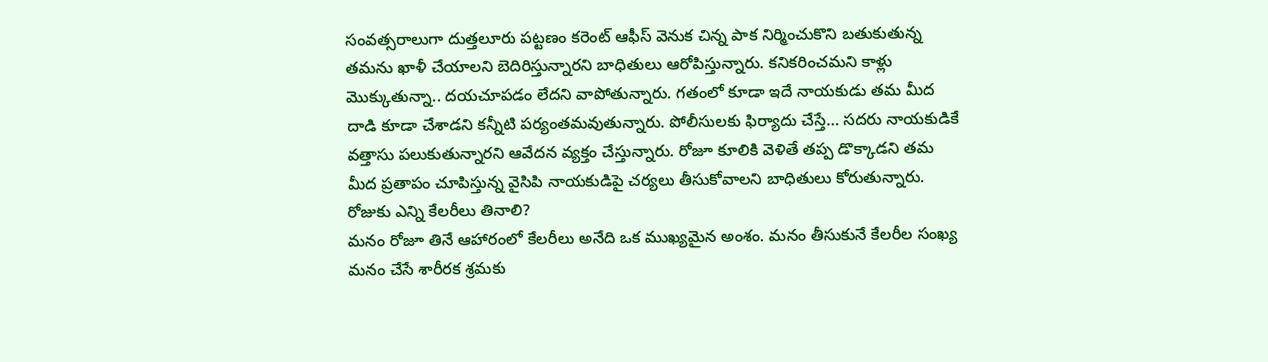సంవత్సరాలుగా దుత్తలూరు పట్టణం కరెంట్ ఆఫీస్ వెనుక చిన్న పాక నిర్మించుకొని బతుకుతున్న తమను ఖాళీ చేయాలని బెదిరిస్తున్నారని బాధితులు ఆరోపిస్తున్నారు. కనికరించమని కాళ్లు మొక్కుతున్నా.. దయచూపడం లేదని వాపోతున్నారు. గతంలో కూడా ఇదే నాయకుడు తమ మీద దాడి కూడా చేశాడని కన్నీటి పర్యంతమవుతున్నారు. పోలీసులకు ఫిర్యాదు చేస్తే… సదరు నాయకుడికే వత్తాసు పలుకుతున్నారని ఆవేదన వ్యక్తం చేస్తున్నారు. రోజూ కూలికి వెళితే తప్ప డొక్కాడని తమ మీద ప్రతాపం చూపిస్తున్న వైసిపి నాయకుడిపై చర్యలు తీసుకోవాలని బాధితులు కోరుతున్నారు.
రోజుకు ఎన్ని కేలరీలు తినాలి?
మనం రోజూ తినే ఆహారంలో కేలరీలు అనేది ఒక ముఖ్యమైన అంశం. మనం తీసుకునే కేలరీల సంఖ్య మనం చేసే శారీరక శ్రమకు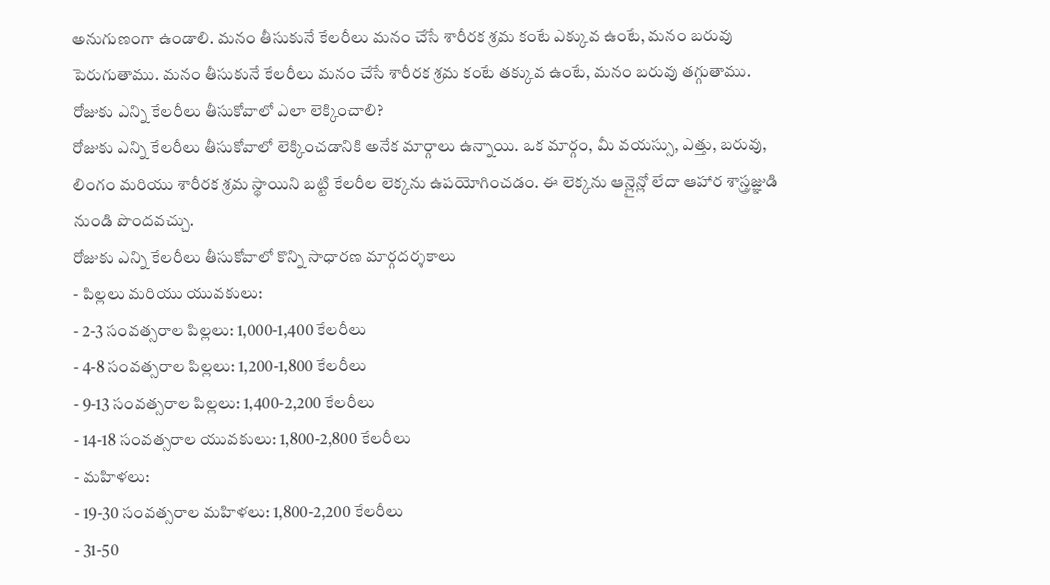అనుగుణంగా ఉండాలి. మనం తీసుకునే కేలరీలు మనం చేసే శారీరక శ్రమ కంటే ఎక్కువ ఉంటే, మనం బరువు పెరుగుతాము. మనం తీసుకునే కేలరీలు మనం చేసే శారీరక శ్రమ కంటే తక్కువ ఉంటే, మనం బరువు తగ్గుతాము.
రోజుకు ఎన్ని కేలరీలు తీసుకోవాలో ఎలా లెక్కించాలి?
రోజుకు ఎన్ని కేలరీలు తీసుకోవాలో లెక్కించడానికి అనేక మార్గాలు ఉన్నాయి. ఒక మార్గం, మీ వయస్సు, ఎత్తు, బరువు, లింగం మరియు శారీరక శ్రమ స్థాయిని బట్టి కేలరీల లెక్కను ఉపయోగించడం. ఈ లెక్కను ఆన్లైన్లో లేదా ఆహార శాస్త్రజ్ఞుడి నుండి పొందవచ్చు.
రోజుకు ఎన్ని కేలరీలు తీసుకోవాలో కొన్ని సాధారణ మార్గదర్శకాలు
- పిల్లలు మరియు యువకులు:
- 2-3 సంవత్సరాల పిల్లలు: 1,000-1,400 కేలరీలు
- 4-8 సంవత్సరాల పిల్లలు: 1,200-1,800 కేలరీలు
- 9-13 సంవత్సరాల పిల్లలు: 1,400-2,200 కేలరీలు
- 14-18 సంవత్సరాల యువకులు: 1,800-2,800 కేలరీలు
- మహిళలు:
- 19-30 సంవత్సరాల మహిళలు: 1,800-2,200 కేలరీలు
- 31-50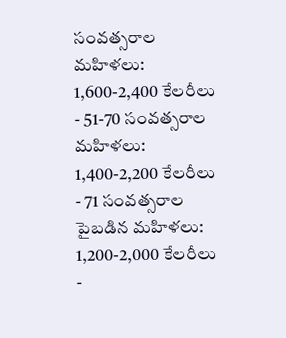సంవత్సరాల మహిళలు: 1,600-2,400 కేలరీలు
- 51-70 సంవత్సరాల మహిళలు: 1,400-2,200 కేలరీలు
- 71 సంవత్సరాల పైబడిన మహిళలు: 1,200-2,000 కేలరీలు
-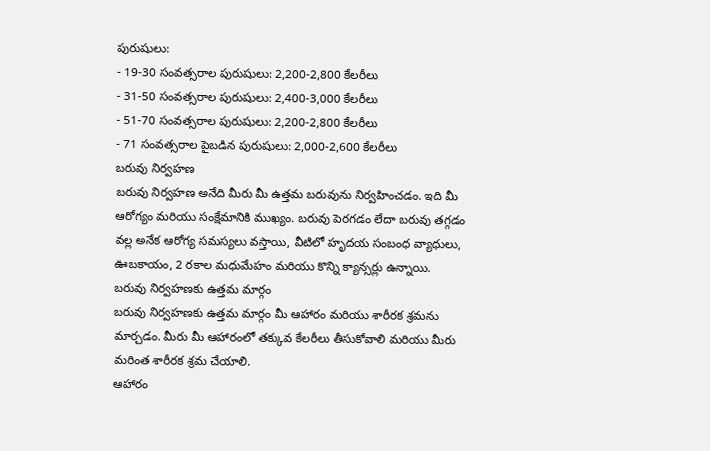పురుషులు:
- 19-30 సంవత్సరాల పురుషులు: 2,200-2,800 కేలరీలు
- 31-50 సంవత్సరాల పురుషులు: 2,400-3,000 కేలరీలు
- 51-70 సంవత్సరాల పురుషులు: 2,200-2,800 కేలరీలు
- 71 సంవత్సరాల పైబడిన పురుషులు: 2,000-2,600 కేలరీలు
బరువు నిర్వహణ
బరువు నిర్వహణ అనేది మీరు మీ ఉత్తమ బరువును నిర్వహించడం. ఇది మీ ఆరోగ్యం మరియు సంక్షేమానికి ముఖ్యం. బరువు పెరగడం లేదా బరువు తగ్గడం వల్ల అనేక ఆరోగ్య సమస్యలు వస్తాయి, వీటిలో హృదయ సంబంధ వ్యాధులు, ఊబకాయం, 2 రకాల మధుమేహం మరియు కొన్ని క్యాన్సర్లు ఉన్నాయి.
బరువు నిర్వహణకు ఉత్తమ మార్గం
బరువు నిర్వహణకు ఉత్తమ మార్గం మీ ఆహారం మరియు శారీరక శ్రమను మార్చడం. మీరు మీ ఆహారంలో తక్కువ కేలరీలు తీసుకోవాలి మరియు మీరు మరింత శారీరక శ్రమ చేయాలి.
ఆహారం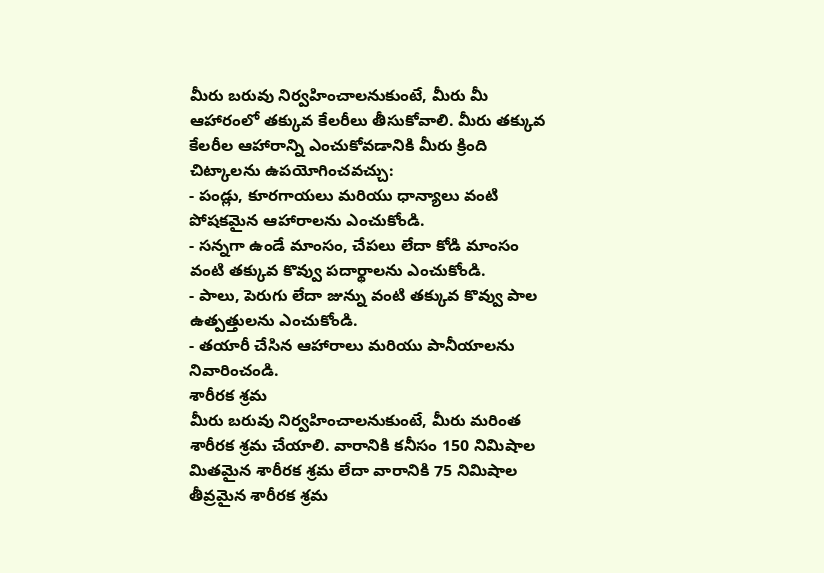మీరు బరువు నిర్వహించాలనుకుంటే, మీరు మీ ఆహారంలో తక్కువ కేలరీలు తీసుకోవాలి. మీరు తక్కువ కేలరీల ఆహారాన్ని ఎంచుకోవడానికి మీరు క్రింది చిట్కాలను ఉపయోగించవచ్చు:
- పండ్లు, కూరగాయలు మరియు ధాన్యాలు వంటి పోషకమైన ఆహారాలను ఎంచుకోండి.
- సన్నగా ఉండే మాంసం, చేపలు లేదా కోడి మాంసం వంటి తక్కువ కొవ్వు పదార్థాలను ఎంచుకోండి.
- పాలు, పెరుగు లేదా జున్ను వంటి తక్కువ కొవ్వు పాల ఉత్పత్తులను ఎంచుకోండి.
- తయారీ చేసిన ఆహారాలు మరియు పానీయాలను నివారించండి.
శారీరక శ్రమ
మీరు బరువు నిర్వహించాలనుకుంటే, మీరు మరింత శారీరక శ్రమ చేయాలి. వారానికి కనీసం 150 నిమిషాల మితమైన శారీరక శ్రమ లేదా వారానికి 75 నిమిషాల తీవ్రమైన శారీరక శ్రమ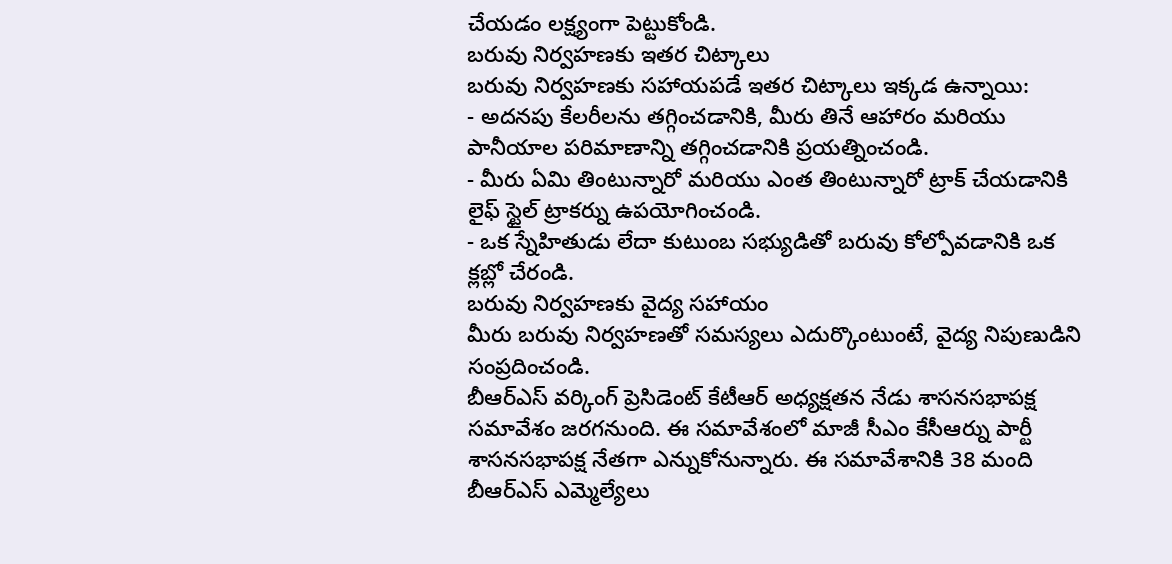చేయడం లక్ష్యంగా పెట్టుకోండి.
బరువు నిర్వహణకు ఇతర చిట్కాలు
బరువు నిర్వహణకు సహాయపడే ఇతర చిట్కాలు ఇక్కడ ఉన్నాయి:
- అదనపు కేలరీలను తగ్గించడానికి, మీరు తినే ఆహారం మరియు పానీయాల పరిమాణాన్ని తగ్గించడానికి ప్రయత్నించండి.
- మీరు ఏమి తింటున్నారో మరియు ఎంత తింటున్నారో ట్రాక్ చేయడానికి లైఫ్ స్టైల్ ట్రాకర్ను ఉపయోగించండి.
- ఒక స్నేహితుడు లేదా కుటుంబ సభ్యుడితో బరువు కోల్పోవడానికి ఒక క్లబ్లో చేరండి.
బరువు నిర్వహణకు వైద్య సహాయం
మీరు బరువు నిర్వహణతో సమస్యలు ఎదుర్కొంటుంటే, వైద్య నిపుణుడిని సంప్రదించండి.
బీఆర్ఎస్ వర్కింగ్ ప్రెసిడెంట్ కేటీఆర్ అధ్యక్షతన నేడు శాసనసభాపక్ష సమావేశం జరగనుంది. ఈ సమావేశంలో మాజీ సీఎం కేసీఆర్ను పార్టీ శాసనసభాపక్ష నేతగా ఎన్నుకోనున్నారు. ఈ సమావేశానికి 38 మంది బీఆర్ఎస్ ఎమ్మెల్యేలు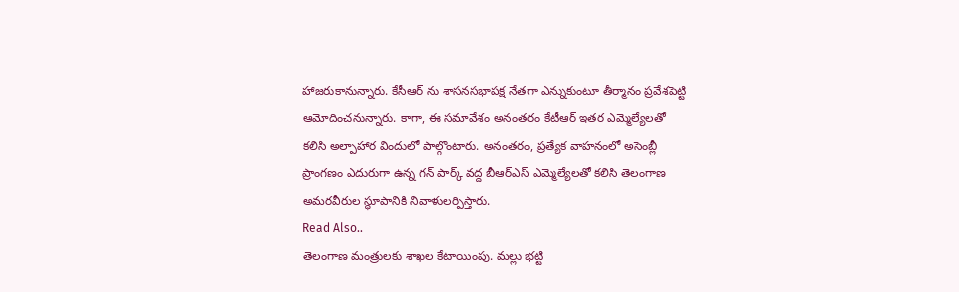హాజరుకానున్నారు. కేసీఆర్ ను శాసనసభాపక్ష నేతగా ఎన్నుకుంటూ తీర్మానం ప్రవేశపెట్టి ఆమోదించనున్నారు. కాగా, ఈ సమావేశం అనంతరం కేటీఆర్ ఇతర ఎమ్మెల్యేలతో కలిసి అల్పాహార విందులో పాల్గొంటారు. అనంతరం, ప్రత్యేక వాహనంలో అసెంబ్లీ ప్రాంగణం ఎదురుగా ఉన్న గన్ పార్క్ వద్ద బీఆర్ఎస్ ఎమ్మెల్యేలతో కలిసి తెలంగాణ అమరవీరుల స్థూపానికి నివాళులర్పిస్తారు.
Read Also..
తెలంగాణ మంత్రులకు శాఖల కేటాయింపు. మల్లు భట్టి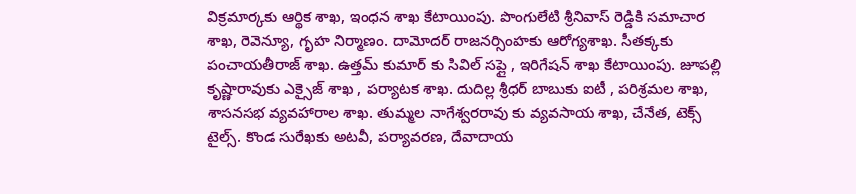విక్రమార్కకు ఆర్థిక శాఖ, ఇంధన శాఖ కేటాయింపు. పొంగులేటి శ్రీనివాస్ రెడ్డికి సమాచార శాఖ, రెవెన్యూ, గృహ నిర్మాణం. దామోదర్ రాజనర్సింహకు ఆరోగ్యశాఖ. సీతక్కకు పంచాయతీరాజ్ శాఖ. ఉత్తమ్ కుమార్ కు సివిల్ సప్లై , ఇరిగేషన్ శాఖ కేటాయింపు. జూపల్లి కృష్ణారావుకు ఎక్సైజ్ శాఖ , పర్యాటక శాఖ. దుదిల్ల శ్రీధర్ బాబుకు ఐటీ , పరిశ్రమల శాఖ, శాసనసభ వ్యవహారాల శాఖ. తుమ్మల నాగేశ్వరరావు కు వ్యవసాయ శాఖ, చేనేత, టెక్స్ టైల్స్. కొండ సురేఖకు అటవీ, పర్యావరణ, దేవాదాయ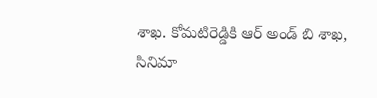శాఖ. కోమటిరెడ్డికి ఆర్ అండ్ బి శాఖ, సినిమా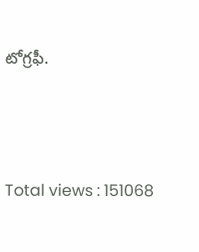టోగ్రఫీ.





Total views : 151068